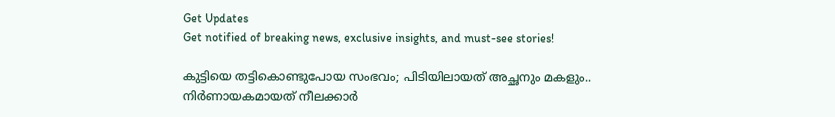Get Updates
Get notified of breaking news, exclusive insights, and must-see stories!

കുട്ടിയെ തട്ടികൊണ്ടുപോയ സംഭവം; പിടിയിലായത് അച്ഛനും മകളും.. നിർണായകമായത് നീലക്കാർ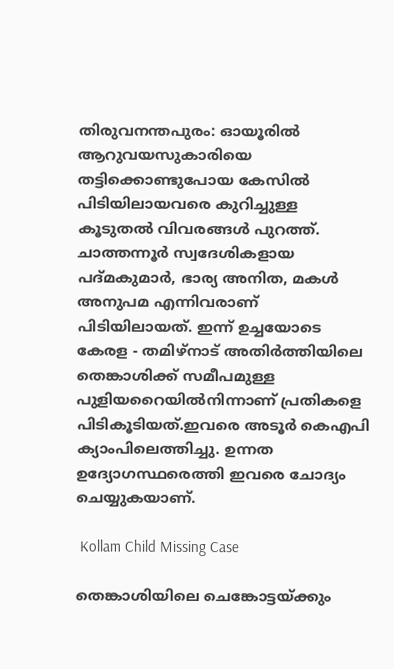തിരുവനന്തപുരം: ഓയൂരിൽ ആറുവയസുകാരിയെ തട്ടിക്കൊണ്ടുപോയ കേസിൽ പിടിയിലായവരെ കുറിച്ചുള്ള കൂടുതൽ വിവരങ്ങൾ പുറത്ത്. ചാത്തന്നൂർ സ്വദേശികളായ പദ്മകുമാർ, ഭാര്യ അനിത, മകൾ അനുപമ എന്നിവരാണ് പിടിയിലായത്. ഇന്ന് ഉച്ചയോടെ കേരള - തമിഴ്‌നാട് അതിര്‍ത്തിയിലെ തെങ്കാശിക്ക് സമീപമുള്ള പുളിയറൈയില്‍നിന്നാണ് പ്രതികളെ പിടികൂടിയത്.ഇവരെ അടൂര്‍ കെഎപി ക്യാംപിലെത്തിച്ചു. ഉന്നത ഉദ്യോഗസ്ഥരെത്തി ഇവരെ ചോദ്യം ചെയ്യുകയാണ്.

 Kollam Child Missing Case

തെങ്കാശിയിലെ ചെങ്കോട്ടയ്ക്കും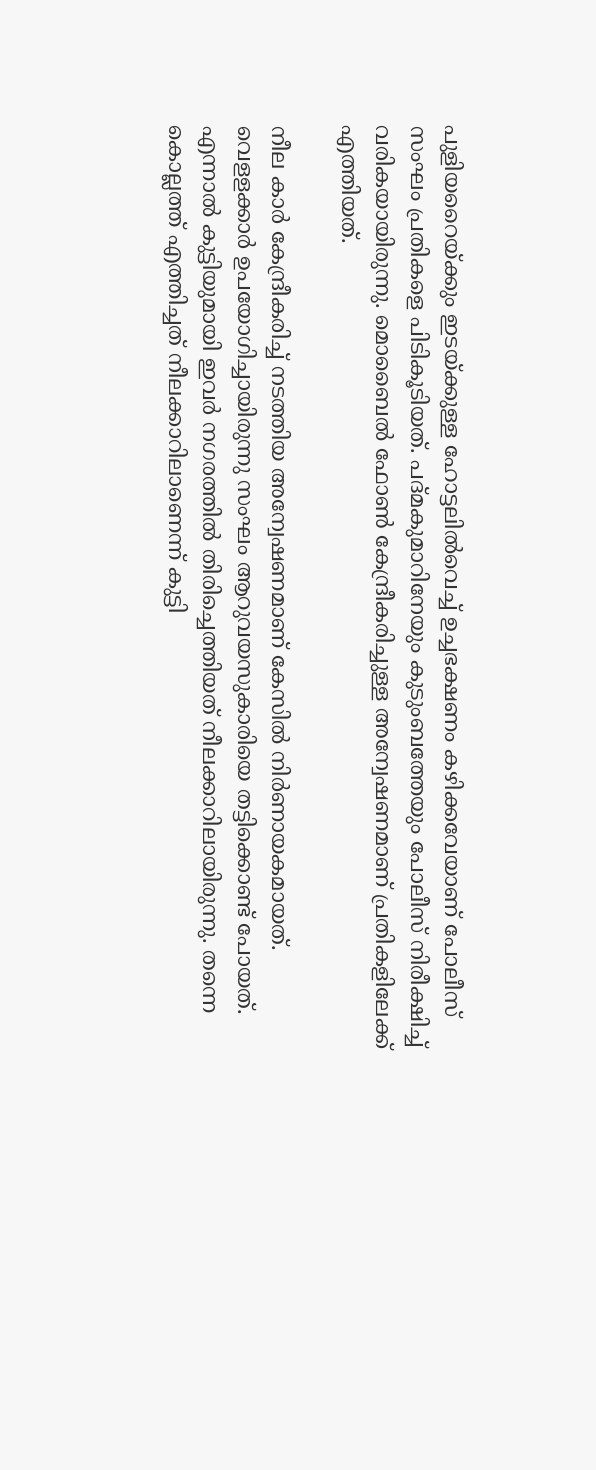പുളിയറൈയ്ക്കും ഇടയ്ക്കുള്ള ഹോട്ടലില്‍വെച്ച് ഉച്ചഭക്ഷണം കഴിക്കവേയാണ് പോലീസ് സംഘം പ്രതികളെ പിടികൂടിയത്. പദ്മകുമാറിനേയും കുടുംബത്തേയും പോലീസ് നിരീക്ഷിച്ച് വരികയായിരുന്നു. മൊബൈൽ ഫോൺ കേന്ദ്രീകരിച്ചുള്ള അന്വേഷണമാണ് പ്രതികളിലേക്ക് എത്തിയത്.

നീല കാർ കേന്ദ്രീകരിച്ച് നടത്തിയ അന്വേഷണമാണ് കേസിൽ നിർണായകമായത്. വെളളക്കാർ ഉപയോഗിച്ചായിരുന്നു സംഘം ആറുവയസുകാരിയെ തട്ടിക്കൊണ്ട് പോയത്. എന്നാൽ കുട്ടിയുമായി ഇവർ നഗരത്തിൽ തിരിച്ചെത്തിയത് നീലക്കാറിലായിരുന്നു. തന്നെ കൊല്ലത്ത് എത്തിച്ചത് നീലക്കാറിലാണെന്ന് കുട്ടി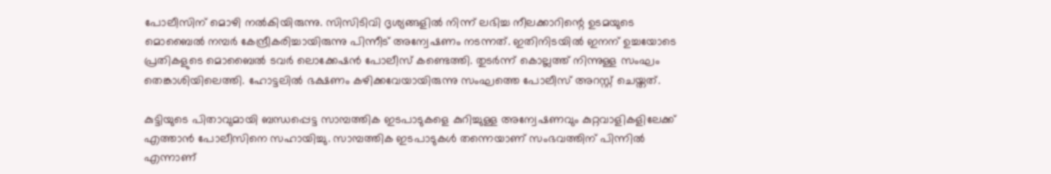പോലീസിന് മൊഴി നൽകിയിരുന്നു. സിസിടിവി ദൃശ്യങ്ങളിൽ നിന്ന് ലഭിച്ച നീലക്കാറിന്റെ ഉടമയുടെ മൊബൈൽ നമ്പർ കേന്ദ്രീകരിച്ചായിരുന്നു പിന്നീട് അന്വേഷണം നടന്നത്. ഇതിനിടയിൽ ഇനന് ഉച്ചയോടെ പ്രതികളുടെ മൊബൈൽ ടവർ ലൊക്കേഷൻ പോലീസ് കണ്ടെത്തി. തുടർന്ന് കൊല്ലത്ത് നിന്നുള്ള സംഘം തെങ്കാശിയിലെത്തി. ഹോട്ടലിൽ ഭക്ഷണം കഴിക്കവേയായിരുന്നു സംഘത്തെ പോലീസ് അറസ്റ്റ് ചെയ്തത്.

കുട്ടിയുടെ പിതാവുമായി ബന്ധപ്പെട്ട സാമ്പത്തിക ഇടപാടുകളെ കുറിച്ചുള്ള അന്വേഷണവും കുറ്റവാളികളിലേക്ക് എത്താൻ പോലീസിനെ സഹായിച്ചു. സാമ്പത്തിക ഇടപാടുകൾ തന്നെയാണ് സംഭവത്തിന് പിന്നിൽ എന്നാണ്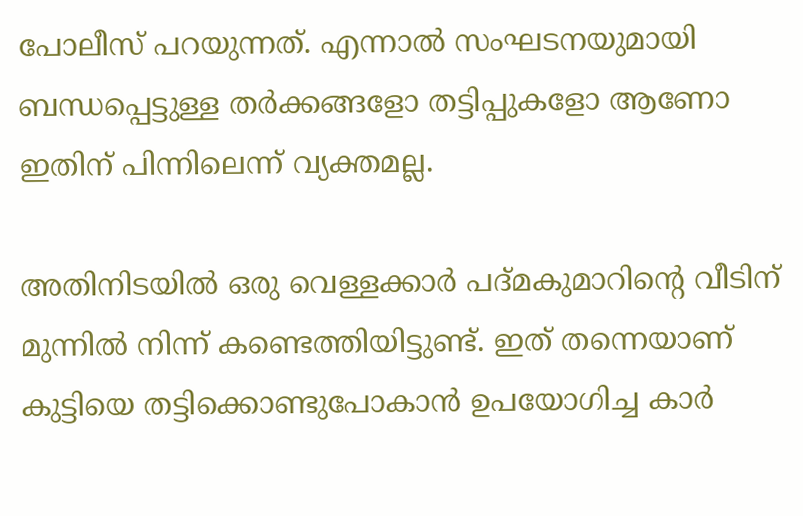പോലീസ് പറയുന്നത്. എന്നാൽ സംഘടനയുമായി ബന്ധപ്പെട്ടുള്ള തർക്കങ്ങളോ തട്ടിപ്പുകളോ ആണോ ഇതിന് പിന്നിലെന്ന് വ്യക്തമല്ല.

അതിനിടയിൽ ഒരു വെള്ളക്കാർ പദ്മകുമാറിന്റെ വീടിന് മുന്നിൽ നിന്ന് കണ്ടെത്തിയിട്ടുണ്ട്. ഇത് തന്നെയാണ് കുട്ടിയെ തട്ടിക്കൊണ്ടുപോകാൻ ഉപയോഗിച്ച കാർ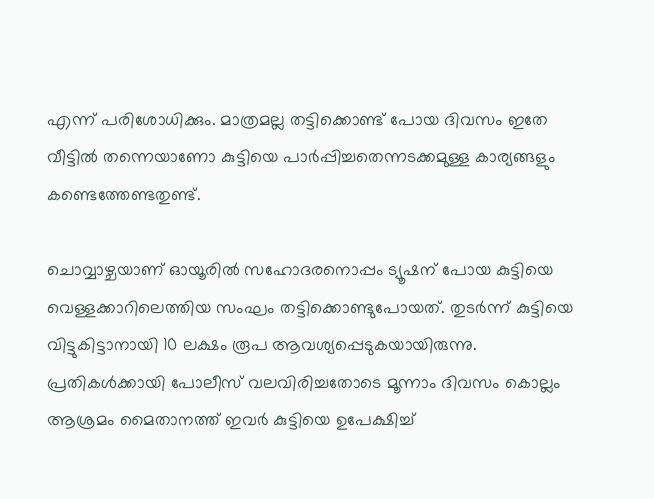എന്ന് പരിശോധിക്കും. മാത്രമല്ല തട്ടിക്കൊണ്ട് പോയ ദിവസം ഇതേ വീട്ടിൽ തന്നെയാണോ കുട്ടിയെ പാർപ്പിച്ചതെന്നടക്കമുള്ള കാര്യങ്ങളും കണ്ടെത്തേണ്ടതുണ്ട്.

ചൊവ്വാഴ്ചയാണ് ഓയൂരിൽ സഹോദരനൊപ്പം ട്യൂഷന് പോയ കുട്ടിയെ വെള്ളക്കാറിലെത്തിയ സംഘം തട്ടിക്കൊണ്ടുപോയത്. തുടർന്ന് കുട്ടിയെ വിട്ടുകിട്ടാനായി 10 ലക്ഷം രൂപ ആവശ്യപ്പെടുകയായിരുന്നു. പ്രതികൾക്കായി പോലീസ് വലവിരിച്ചതോടെ മൂന്നാം ദിവസം കൊല്ലം ആശ്രമം മൈതാനത്ത് ഇവർ കുട്ടിയെ ഉപേക്ഷിച്ച്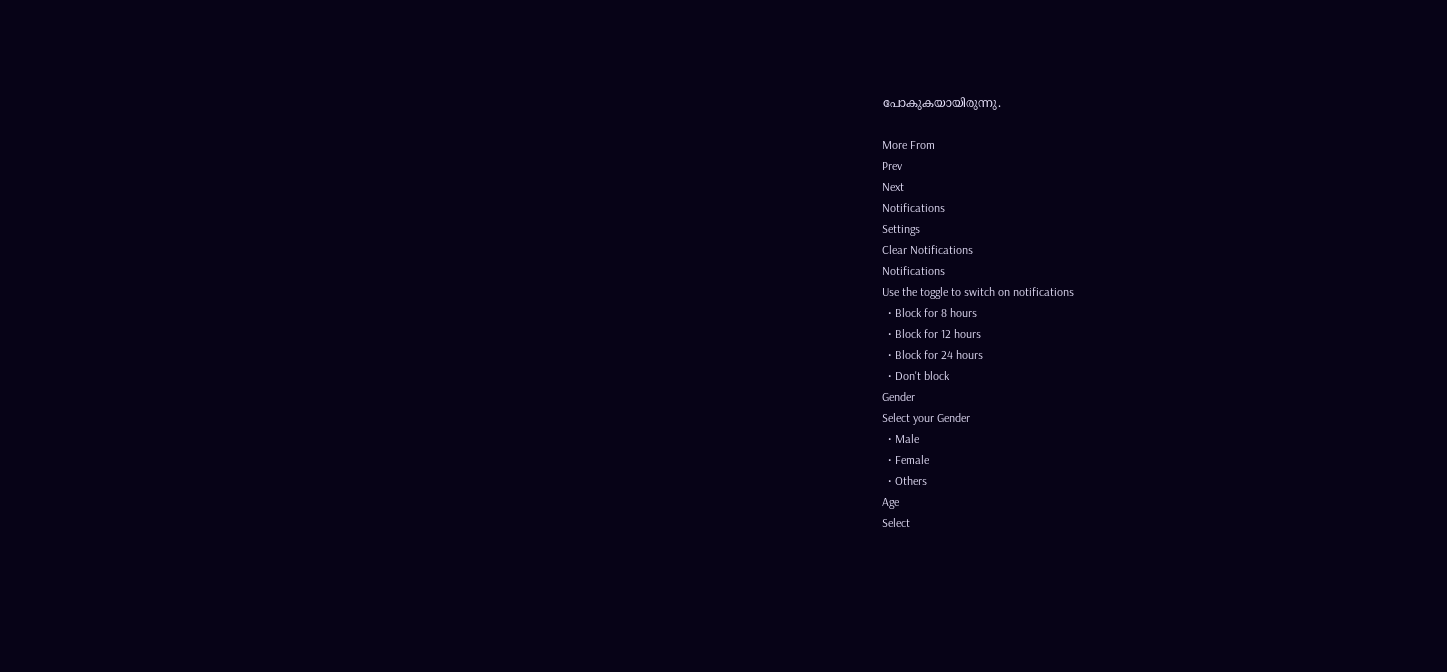പോകുകയായിരുന്നു.

More From
Prev
Next
Notifications
Settings
Clear Notifications
Notifications
Use the toggle to switch on notifications
  • Block for 8 hours
  • Block for 12 hours
  • Block for 24 hours
  • Don't block
Gender
Select your Gender
  • Male
  • Female
  • Others
Age
Select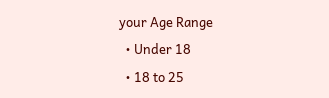your Age Range
  • Under 18
  • 18 to 25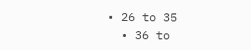• 26 to 35
  • 36 to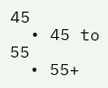45
  • 45 to 55
  • 55+